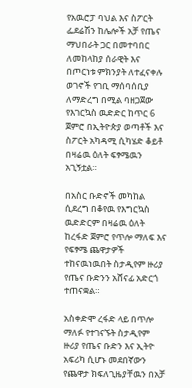የአዉሮፓ ባህል እና ስፖርት ፌደሬሽን ከሌሎች አቻ የጤና ማህበራት ጋር በመተባበር ለመከላከያ ሰራዊት እና በጦርነቱ ምክንያት ለተፈናቀሉ ወገኖች የገቢ ማሰባሰቢያ ለማድረግ በሚል ባዘጋጀው የእገርኳስ ዉድድር ከጥር 6 ጀምሮ በኢትዮጵያ ወጣቶች እና ስፖርት አካዳሚ ሲካሄድ ቆይቶ በዛሬዉ ዕለት ፍፃሜዉን አጊኝቷል።

በአስር ቡድኖች መካከል ሲደረግ በቆየዉ የእግርኳስ ዉድድርም በዛሬዉ ዕለት ከረፋድ ጀምሮ የጥሎ ማለፍ እና የፍፃሜ ጨዋታዎች ተከናዉነዉበት ስታዲየም ዙሪያ የጤና ቡድንን አሸናፊ አድርጎ ተጠናቋል።

አስቀድሞ ረፋድ ላይ በጥሎ ማለፉ የተገናኙት ስታዲየም ዙሪያ የጤና ቡድን እና ኢትዮ አፍሪካ ሲሆኑ መደበኛውን የጨዋታ ክፍለጊዜያቸዉን በአቻ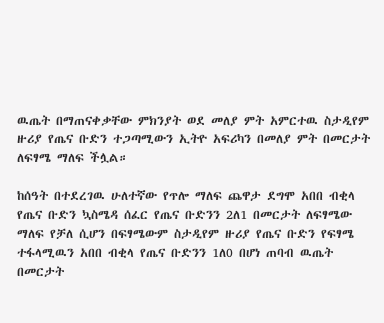ዉጤት በማጠናቀቃቸው ምክንያት ወደ መለያ ምት አምርተዉ ስታዲየም ዙሪያ የጤና ቡድን ተጋጣሚውን ኢትዮ አፍሪካን በመለያ ምት በመርታት ለፍፃሜ ማለፍ ችሏል።

ከሰዓት በተደረገዉ ሁለተኛው የጥሎ ማለፍ ጨዋታ ደግሞ አበበ ብቂላ የጤና ቡድን ኳስሜዳ ሰፈር የጤና ቡድንን 2ለ1 በመርታት ለፍፃሜው ማለፍ የቻለ ሲሆን በፍፃሜውም ስታዲየም ዙሪያ የጤና ቡድን የፍፃሜ ተፋላሚዉን አበበ ብቂላ የጤና ቡድንን 1ለ0 በሆነ ጠባብ ዉጤት በመርታት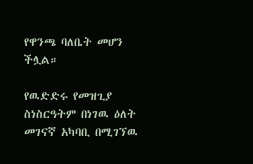የዋንጫ ባለቤት መሆን ችሏል።

የዉድድሩ የመዝጊያ ስነስርዓትም በነገዉ ዕለት መገናኛ አካባቢ በሚገኘዉ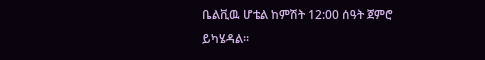ቤልቪዉ ሆቴል ከምሽት 12:00 ሰዓት ጀምሮ ይካሄዳል።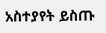አስተያየት ይስጡ